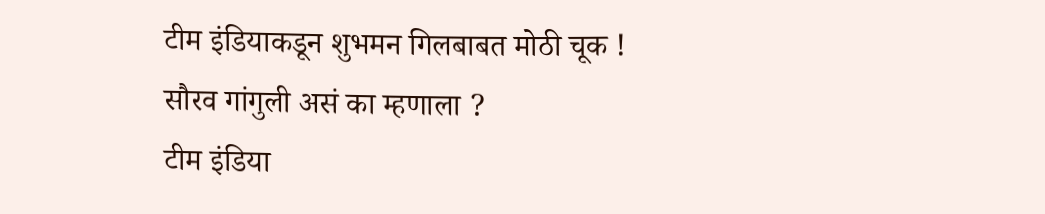टीम इंडियाकडून शुभमन गिलबाबत मोठी चूक ! सौरव गांगुली असं का म्हणाला ?
टीम इंडिया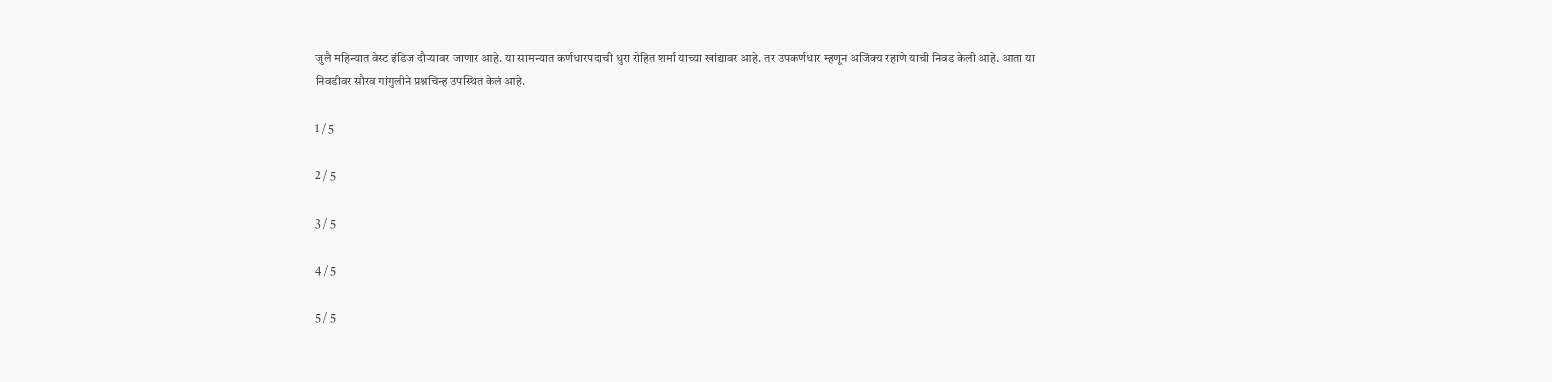जुलै महिन्यात वेस्ट इंडिज दौऱ्यावर जाणार आहे. या सामन्यात कर्णधारपदाची धुरा रोहित शर्मा याच्या खांद्यावर आहे. तर उपकर्णधार म्हणून अजिंक्य रहाणे याची निवड केली आहे. आता या निवडीवर सौरव गांगुलीने प्रश्नचिन्ह उपस्थित केलं आहे.

1 / 5

2 / 5

3 / 5

4 / 5

5 / 5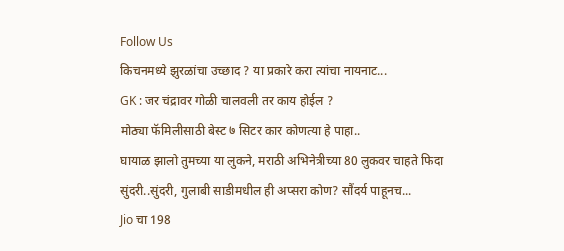Follow Us
किचनमध्ये झुरळांचा उच्छाद ? या प्रकारे करा त्यांचा नायनाट...
GK : जर चंद्रावर गोळी चालवली तर काय होईल ?
मोठ्या फॅमिलीसाठी बेस्ट ७ सिटर कार कोणत्या हे पाहा..
घायाळ झालो तुमच्या या लुकने, मराठी अभिनेत्रीच्या 80 लुकवर चाहते फिदा
सुंदरी..सुंदरी, गुलाबी साडीमधील ही अप्सरा कोण? सौंदर्य पाहूनच...
Jio चा 198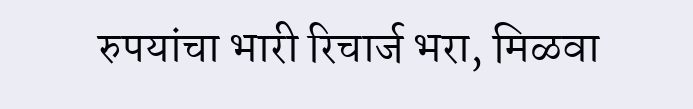रुपयांचा भारी रिचार्ज भरा, मिळवा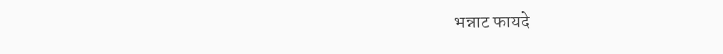भन्नाट फायदे